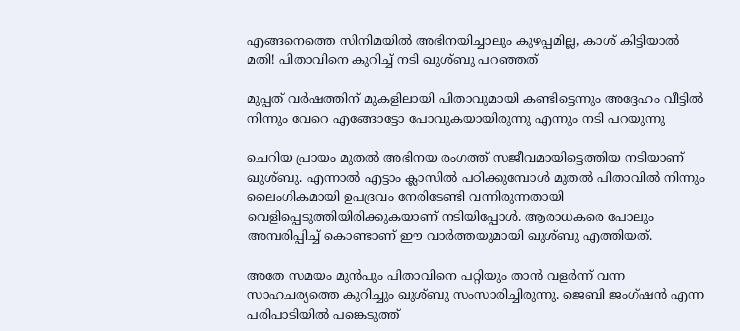എങ്ങനെത്തെ സിനിമയില്‍ അഭിനയിച്ചാലും കുഴപ്പമില്ല, കാശ് കിട്ടിയാല്‍ മതി! പിതാവിനെ കുറിച്ച് നടി ഖുശ്ബു പറഞ്ഞത്

മുപ്പത് വര്‍ഷത്തിന് മുകളിലായി പിതാവുമായി കണ്ടിട്ടെന്നും അദ്ദേഹം വീട്ടില്‍ നിന്നും വേറെ എങ്ങോട്ടോ പോവുകയായിരുന്നു എന്നും നടി പറയുന്നു

ചെറിയ പ്രായം മുതല്‍ അഭിനയ രംഗത്ത് സജീവമായിട്ടെത്തിയ നടിയാണ് ഖുശ്ബു. എന്നാല്‍ എട്ടാം ക്ലാസില്‍ പഠിക്കുമ്പോള്‍ മുതല്‍ പിതാവില്‍ നിന്നും ലൈംഗികമായി ഉപദ്രവം നേരിടേണ്ടി വന്നിരുന്നതായി വെളിപ്പെടുത്തിയിരിക്കുകയാണ് നടിയിപ്പോള്‍. ആരാധകരെ പോലും അമ്പരിപ്പിച്ച് കൊണ്ടാണ് ഈ വാര്‍ത്തയുമായി ഖുശ്ബു എത്തിയത്.

അതേ സമയം മുന്‍പും പിതാവിനെ പറ്റിയും താന്‍ വളര്‍ന്ന് വന്ന സാഹചര്യത്തെ കുറിച്ചും ഖുശ്ബു സംസാരിച്ചിരുന്നു. ജെബി ജംഗ്ഷന്‍ എന്ന പരിപാടിയില്‍ പങ്കെടുത്ത്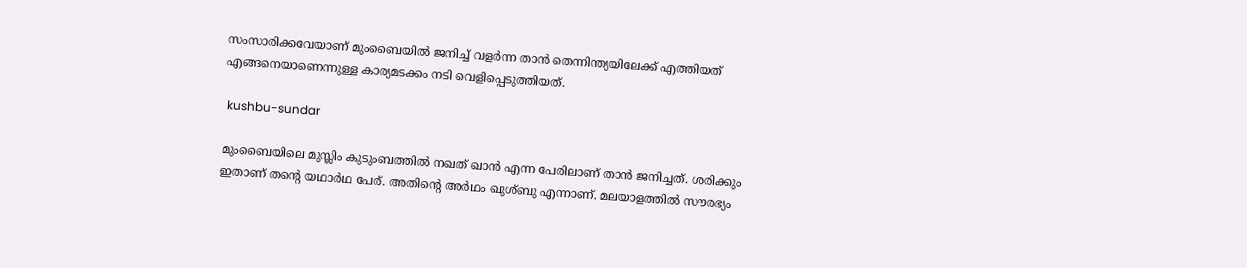സംസാരിക്കവേയാണ് മുംബൈയില്‍ ജനിച്ച് വളര്‍ന്ന താന്‍ തെന്നിന്ത്യയിലേക്ക് എത്തിയത് എങ്ങനെയാണെന്നുള്ള കാര്യമടക്കം നടി വെളിപ്പെടുത്തിയത്.

 kushbu-sundar

മുംബൈയിലെ മുസ്ലിം കുടുംബത്തില്‍ നഖത് ഖാന്‍ എന്ന പേരിലാണ് താന്‍ ജനിച്ചത്. ശരിക്കും ഇതാണ് തന്റെ യഥാര്‍ഥ പേര്. അതിന്റെ അര്‍ഥം ഖുശ്ബു എന്നാണ്. മലയാളത്തില്‍ സൗരഭ്യം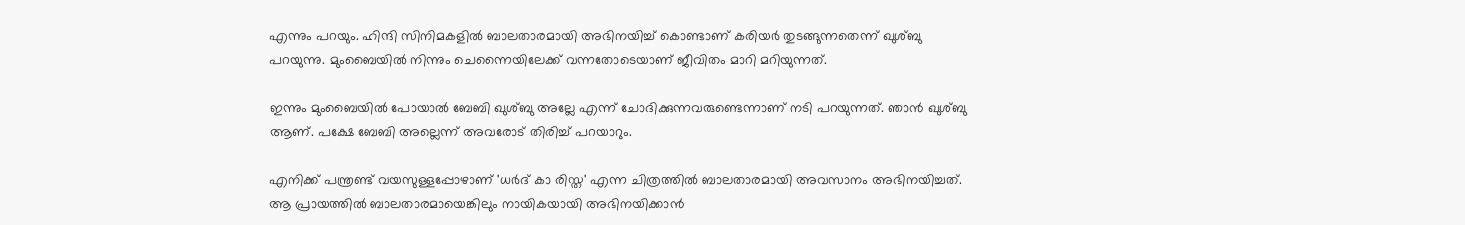എന്നും പറയും. ഹിന്ദി സിനിമകളില്‍ ബാലതാരമായി അഭിനയിച്ച് കൊണ്ടാണ് കരിയര്‍ തുടങ്ങുന്നതെന്ന് ഖുശ്ബു പറയുന്നു. മുംബൈയില്‍ നിന്നും ചെന്നൈയിലേക്ക് വന്നതോടെയാണ് ജീവിതം മാറി മറിയുന്നത്.

ഇന്നും മുംബൈയില്‍ പോയാല്‍ ബേബി ഖുശ്ബു അല്ലേ എന്ന് ചോദിക്കുന്നവരുണ്ടെന്നാണ് നടി പറയുന്നത്. ഞാന്‍ ഖുശ്ബു ആണ്. പക്ഷേ ബേബി അല്ലെന്ന് അവരോട് തിരിച്ച് പറയാറും.

എനിക്ക് പന്ത്രണ്ട് വയസുള്ളപ്പോഴാണ് 'ധര്‍ദ് കാ രിസ്ത' എന്ന ചിത്രത്തില്‍ ബാലതാരമായി അവസാനം അഭിനയിച്ചത്. ആ പ്രായത്തില്‍ ബാലതാരമായെങ്കിലും നായികയായി അഭിനയിക്കാന്‍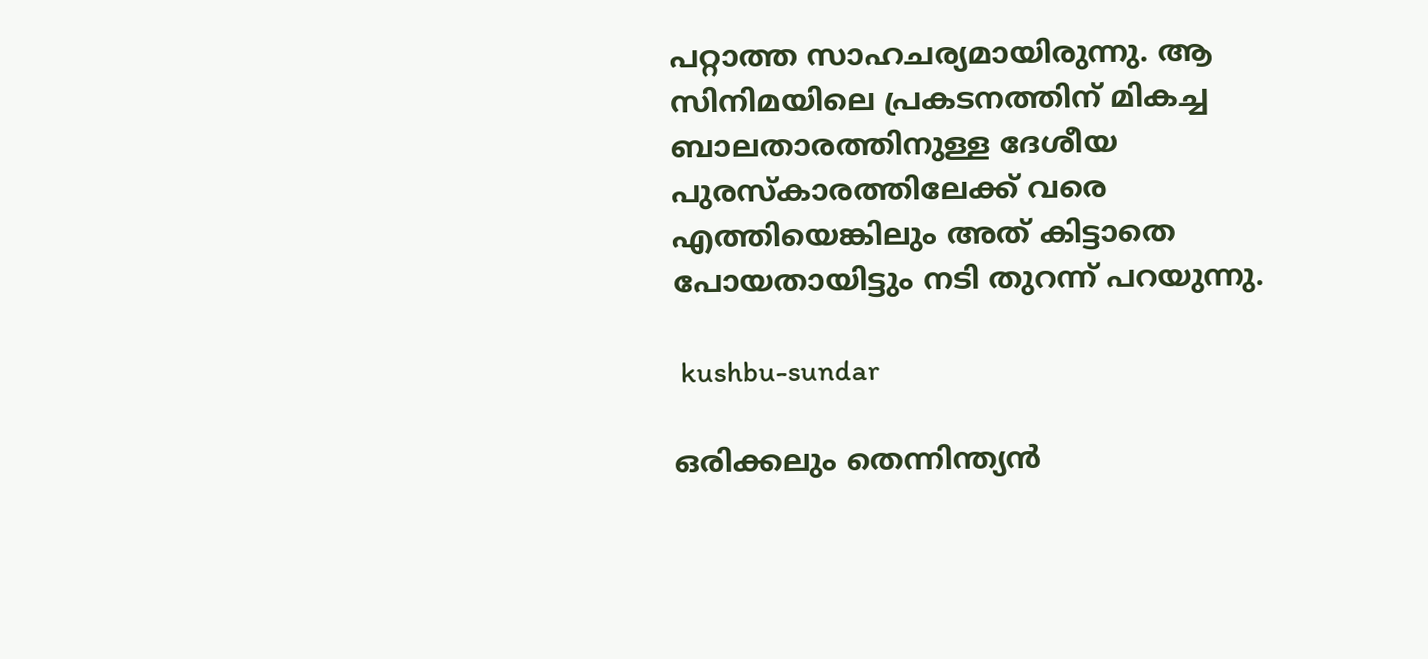പറ്റാത്ത സാഹചര്യമായിരുന്നു. ആ സിനിമയിലെ പ്രകടനത്തിന് മികച്ച ബാലതാരത്തിനുള്ള ദേശീയ പുരസ്‌കാരത്തിലേക്ക് വരെ എത്തിയെങ്കിലും അത് കിട്ടാതെ പോയതായിട്ടും നടി തുറന്ന് പറയുന്നു.

 kushbu-sundar

ഒരിക്കലും തെന്നിന്ത്യന്‍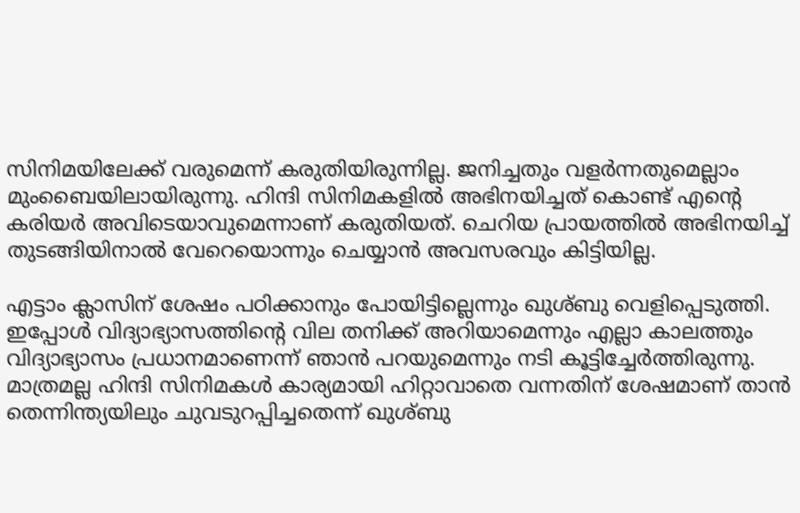സിനിമയിലേക്ക് വരുമെന്ന് കരുതിയിരുന്നില്ല. ജനിച്ചതും വളര്‍ന്നതുമെല്ലാം മുംബൈയിലായിരുന്നു. ഹിന്ദി സിനിമകളില്‍ അഭിനയിച്ചത് കൊണ്ട് എന്റെ കരിയര്‍ അവിടെയാവുമെന്നാണ് കരുതിയത്. ചെറിയ പ്രായത്തില്‍ അഭിനയിച്ച് തുടങ്ങിയിനാല്‍ വേറെയൊന്നും ചെയ്യാന്‍ അവസരവും കിട്ടിയില്ല.

എട്ടാം ക്ലാസിന് ശേഷം പഠിക്കാനും പോയിട്ടില്ലെന്നും ഖുശ്ബു വെളിപ്പെടുത്തി. ഇപ്പോള്‍ വിദ്യാഭ്യാസത്തിന്റെ വില തനിക്ക് അറിയാമെന്നും എല്ലാ കാലത്തും വിദ്യാഭ്യാസം പ്രധാനമാണെന്ന് ഞാന്‍ പറയുമെന്നും നടി കൂട്ടിച്ചേര്‍ത്തിരുന്നു. മാത്രമല്ല ഹിന്ദി സിനിമകള്‍ കാര്യമായി ഹിറ്റാവാതെ വന്നതിന് ശേഷമാണ് താന്‍ തെന്നിന്ത്യയിലും ചുവടുറപ്പിച്ചതെന്ന് ഖുശ്ബു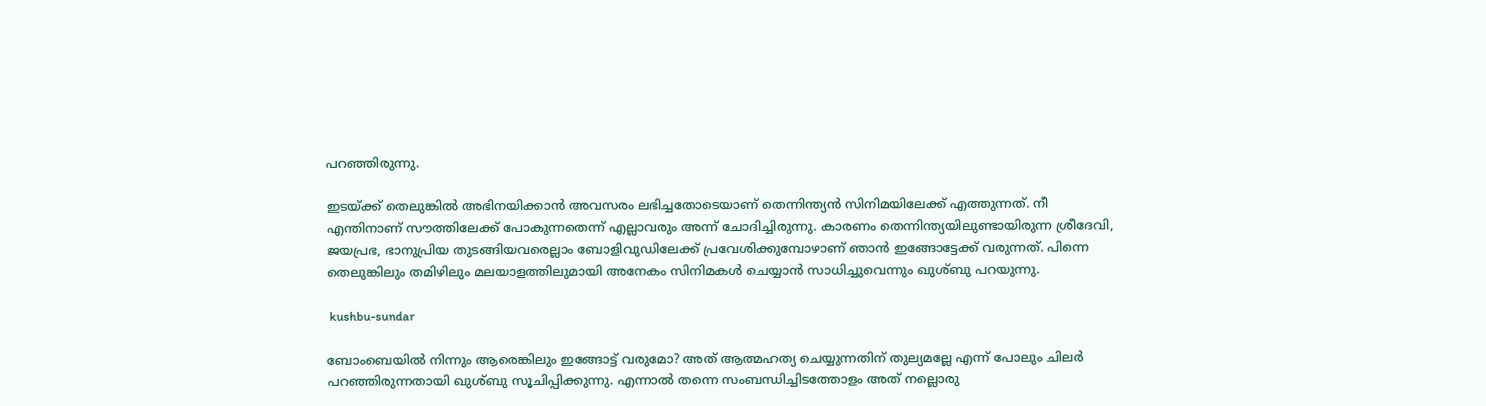പറഞ്ഞിരുന്നു.

ഇടയ്ക്ക് തെലുങ്കില്‍ അഭിനയിക്കാന്‍ അവസരം ലഭിച്ചതോടെയാണ് തെന്നിന്ത്യന്‍ സിനിമയിലേക്ക് എത്തുന്നത്. നീ എന്തിനാണ് സൗത്തിലേക്ക് പോകുന്നതെന്ന് എല്ലാവരും അന്ന് ചോദിച്ചിരുന്നു. കാരണം തെന്നിന്ത്യയിലുണ്ടായിരുന്ന ശ്രീദേവി, ജയപ്രഭ, ഭാനുപ്രിയ തുടങ്ങിയവരെല്ലാം ബോളിവുഡിലേക്ക് പ്രവേശിക്കുമ്പോഴാണ് ഞാന്‍ ഇങ്ങോട്ടേക്ക് വരുന്നത്. പിന്നെ തെലുങ്കിലും തമിഴിലും മലയാളത്തിലുമായി അനേകം സിനിമകൾ ചെയ്യാൻ സാധിച്ചുവെന്നും ഖുശ്ബു പറയുന്നു.

 kushbu-sundar

ബോംബെയില്‍ നിന്നും ആരെങ്കിലും ഇങ്ങോട്ട് വരുമോ? അത് ആത്മഹത്യ ചെയ്യുന്നതിന് തുല്യമല്ലേ എന്ന് പോലും ചിലര്‍ പറഞ്ഞിരുന്നതായി ഖുശ്ബു സൂചിപ്പിക്കുന്നു. എന്നാല്‍ തന്നെ സംബന്ധിച്ചിടത്തോളം അത് നല്ലൊരു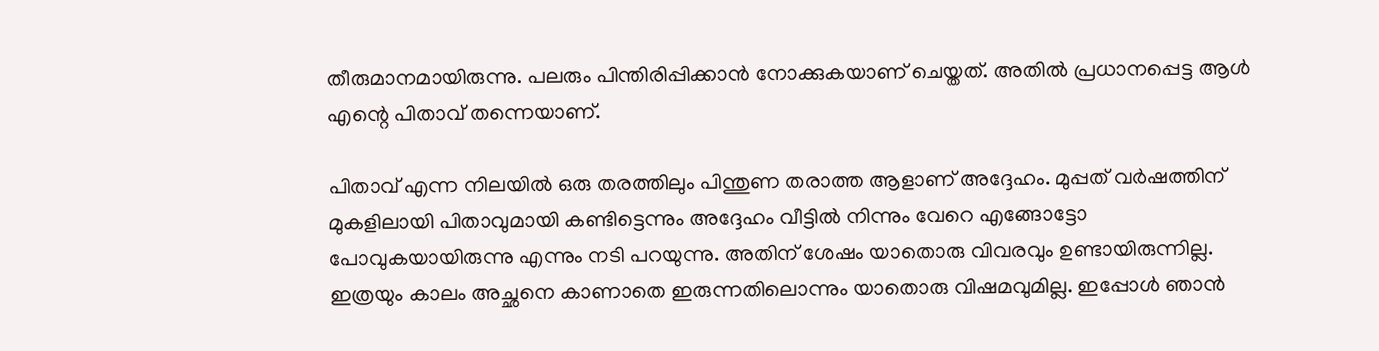തീരുമാനമായിരുന്നു. പലരും പിന്തിരിപ്പിക്കാന്‍ നോക്കുകയാണ് ചെയ്തത്. അതില്‍ പ്രധാനപ്പെട്ട ആള്‍ എന്റെ പിതാവ് തന്നെയാണ്.

പിതാവ് എന്ന നിലയില്‍ ഒരു തരത്തിലും പിന്തുണ തരാത്ത ആളാണ് അദ്ദേഹം. മുപ്പത് വര്‍ഷത്തിന് മുകളിലായി പിതാവുമായി കണ്ടിട്ടെന്നും അദ്ദേഹം വീട്ടില്‍ നിന്നും വേറെ എങ്ങോട്ടോ പോവുകയായിരുന്നു എന്നും നടി പറയുന്നു. അതിന് ശേഷം യാതൊരു വിവരവും ഉണ്ടായിരുന്നില്ല. ഇത്രയും കാലം അച്ഛനെ കാണാതെ ഇരുന്നതിലൊന്നും യാതൊരു വിഷമവുമില്ല. ഇപ്പോള്‍ ഞാന്‍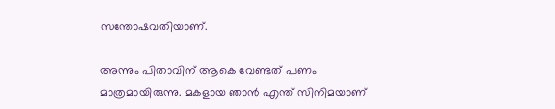സന്തോഷവതിയാണ്.

അന്നും പിതാവിന് ആകെ വേണ്ടത് പണം മാത്രമായിരുന്നു. മകളായ ഞാന്‍ എന്ത് സിനിമയാണ്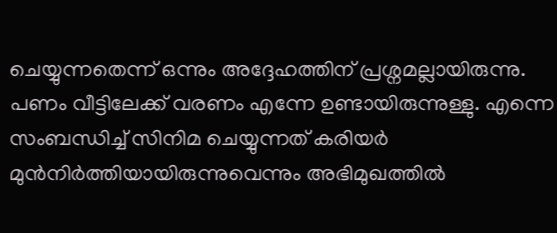ചെയ്യുന്നതെന്ന് ഒന്നും അദ്ദേഹത്തിന് പ്രശ്നമല്ലായിരുന്നു. പണം വീട്ടിലേക്ക് വരണം എന്നേ ഉണ്ടായിരുന്നുള്ളു. എന്നെ സംബന്ധിച്ച് സിനിമ ചെയ്യുന്നത് കരിയര്‍ മുന്‍നിര്‍ത്തിയായിരുന്നുവെന്നും അഭിമുഖത്തില്‍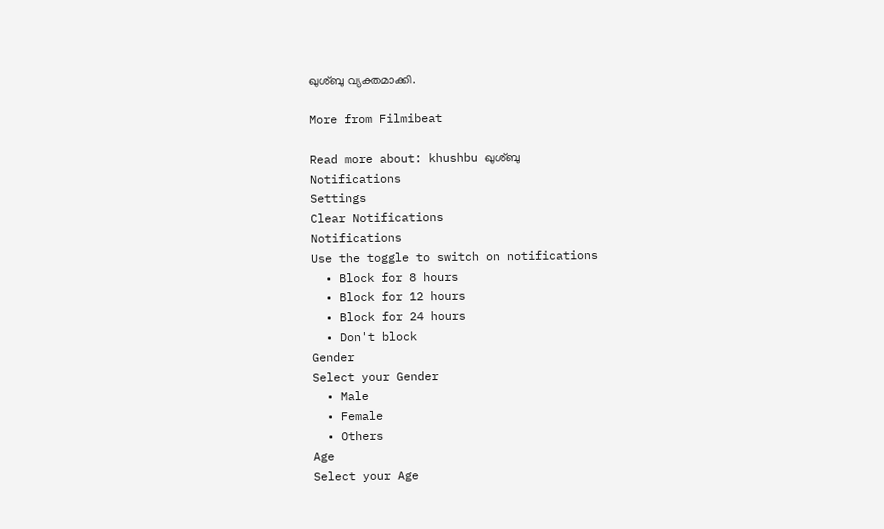ഖുശ്ബു വ്യക്തമാക്കി.

More from Filmibeat

Read more about: khushbu ഖുശ്ബു
Notifications
Settings
Clear Notifications
Notifications
Use the toggle to switch on notifications
  • Block for 8 hours
  • Block for 12 hours
  • Block for 24 hours
  • Don't block
Gender
Select your Gender
  • Male
  • Female
  • Others
Age
Select your Age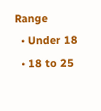Range
  • Under 18
  • 18 to 25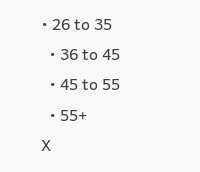• 26 to 35
  • 36 to 45
  • 45 to 55
  • 55+
X